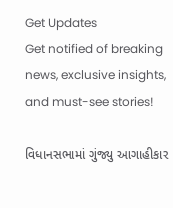Get Updates
Get notified of breaking news, exclusive insights, and must-see stories!

વિધાનસભામાં ગુંજ્યુ આગાહીકાર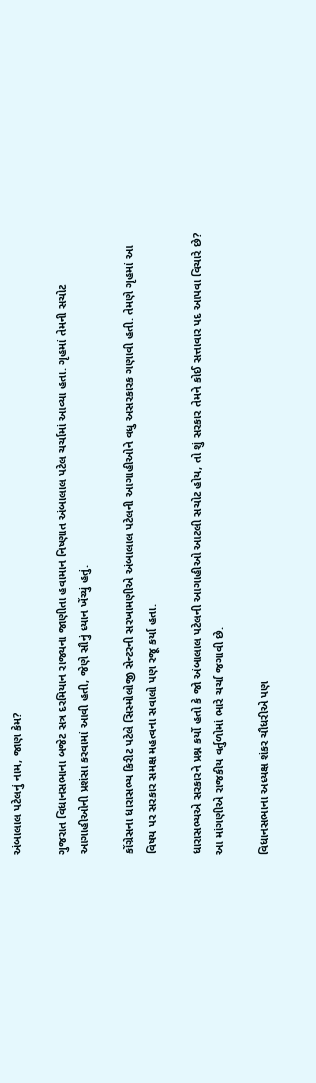અંબાલાલ પટેલનું નામ, જાણ કેમ?

ગુજરાત વિધાનસભાના બજેટ સત્ર દરમિયાન રાજ્યના જાણીતા હવામાન નિષ્ણાત અંબાલાલ પટેલ ચર્ચામાં આવ્યા હતા. ગૃહમાં તેમની સચોટ આગાહીઓની પ્રશંસા કરવામાં આવી હતી, જેણે સૌનું ધ્યાન ખેંચ્યું હતું.

કોંગ્રેસના ધારાસભ્ય કિરીટ પટેલે સિસ્મોલોજી સેન્ટરની સરખામણીએ અંબાલાલ પટેલની આગાહીઓને વધુ અસરકારક ગણાવી હતી. તેમણે ગૃહમાં આ વિષય પર સરકાર સમક્ષ મહત્વના સવાલો પણ રજૂ કર્યા હતા.

ધારાસભ્યએ સરકારને પ્રશ્ન કર્યો હતો કે જો અંબાલાલ પટેલની આગાહીઓ આટલી સચોટ હોય, તો શું સરકાર તેમને કોઈ સત્તાવાર પદ આપવા વિચારે છે? આ માંગણીએ રાજકીય વર્તુળોમાં ભારે ચર્ચા જગાવી છે.

વિધાનસભાના અધ્યક્ષ શંકર ચૌધરીએ પણ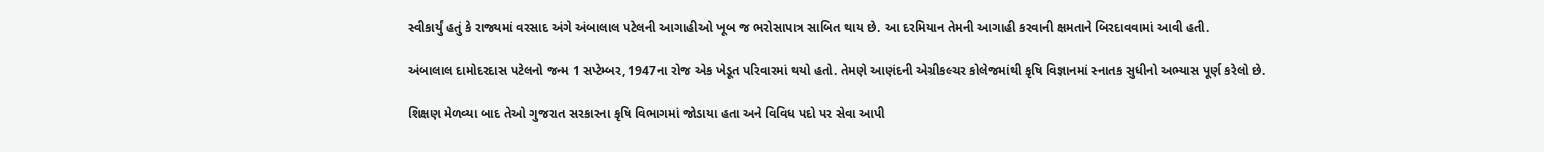સ્વીકાર્યું હતું કે રાજ્યમાં વરસાદ અંગે અંબાલાલ પટેલની આગાહીઓ ખૂબ જ ભરોસાપાત્ર સાબિત થાય છે. આ દરમિયાન તેમની આગાહી કરવાની ક્ષમતાને બિરદાવવામાં આવી હતી.

અંબાલાલ દામોદરદાસ પટેલનો જન્મ 1 સપ્ટેમ્બર, 1947ના રોજ એક ખેડૂત પરિવારમાં થયો હતો. તેમણે આણંદની એગ્રીકલ્ચર કોલેજમાંથી કૃષિ વિજ્ઞાનમાં સ્નાતક સુધીનો અભ્યાસ પૂર્ણ કરેલો છે.

શિક્ષણ મેળવ્યા બાદ તેઓ ગુજરાત સરકારના કૃષિ વિભાગમાં જોડાયા હતા અને વિવિધ પદો પર સેવા આપી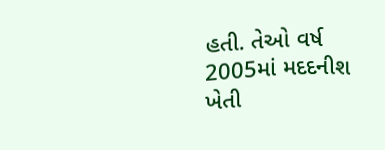હતી. તેઓ વર્ષ 2005માં મદદનીશ ખેતી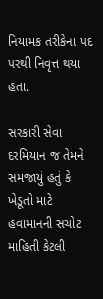નિયામક તરીકેના પદ પરથી નિવૃત્ત થયા હતા.

સરકારી સેવા દરમિયાન જ તેમને સમજાયું હતું કે ખેડૂતો માટે હવામાનની સચોટ માહિતી કેટલી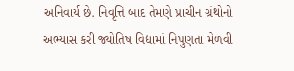અનિવાર્ય છે. નિવૃત્તિ બાદ તેમણે પ્રાચીન ગ્રંથોનો અભ્યાસ કરી જ્યોતિષ વિદ્યામાં નિપુણતા મેળવી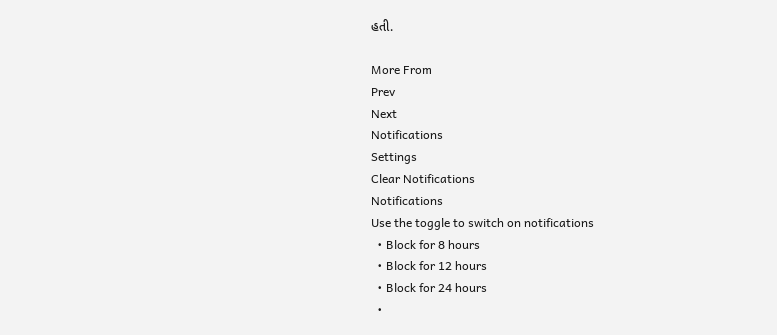હતી.

More From
Prev
Next
Notifications
Settings
Clear Notifications
Notifications
Use the toggle to switch on notifications
  • Block for 8 hours
  • Block for 12 hours
  • Block for 24 hours
  •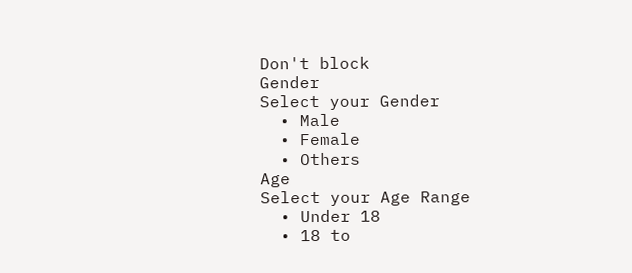Don't block
Gender
Select your Gender
  • Male
  • Female
  • Others
Age
Select your Age Range
  • Under 18
  • 18 to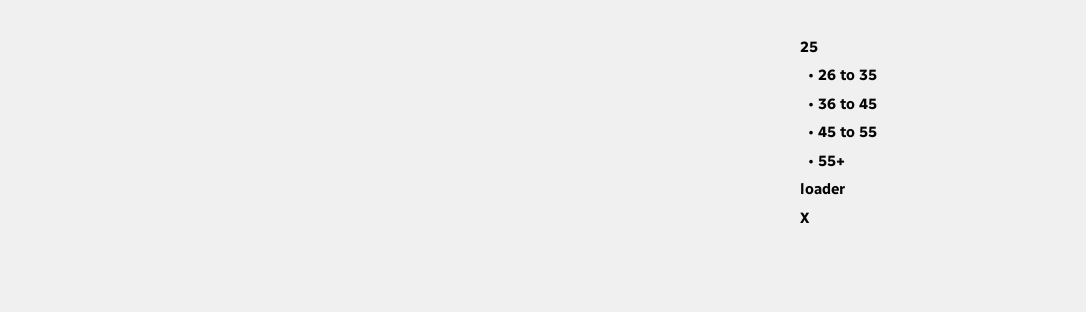25
  • 26 to 35
  • 36 to 45
  • 45 to 55
  • 55+
loader
X